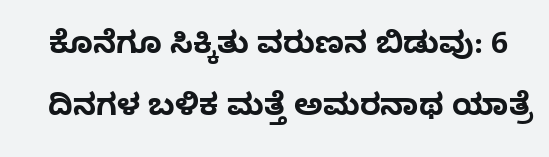ಕೊನೆಗೂ ಸಿಕ್ಕಿತು ವರುಣನ ಬಿಡುವು: 6 ದಿನಗಳ ಬಳಿಕ ಮತ್ತೆ ಅಮರನಾಥ ಯಾತ್ರೆ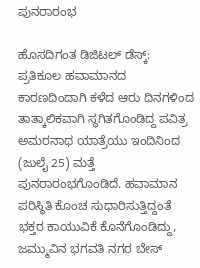ಪುನರಾರಂಭ

ಹೊಸದಿಗಂತ ಡಿಜಿಟಲ್‌ ಡೆಸ್ಕ್: ಪ್ರತಿಕೂಲ ಹವಾಮಾನದ ಕಾರಣದಿಂದಾಗಿ ಕಳೆದ ಆರು ದಿನಗಳಿಂದ ತಾತ್ಕಾಲಿಕವಾಗಿ ಸ್ಥಗಿತಗೊಂಡಿದ್ದ ಪವಿತ್ರ ಅಮರನಾಥ ಯಾತ್ರೆಯು ಇಂದಿನಿಂದ (ಜುಲೈ 25) ಮತ್ತೆ ಪುನರಾರಂಭಗೊಂಡಿದೆ. ಹವಾಮಾನ ಪರಿಸ್ಥಿತಿ ಕೊಂಚ ಸುಧಾರಿಸುತ್ತಿದ್ದಂತೆ ಭಕ್ತರ ಕಾಯುವಿಕೆ ಕೊನೆಗೊಂಡಿದ್ದು, ಜಮ್ಮುವಿನ ಭಗವತಿ ನಗರ ಬೇಸ್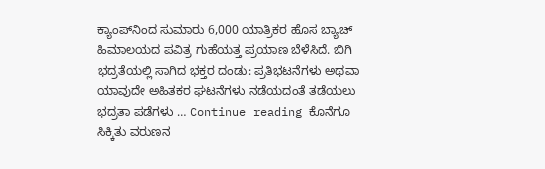ಕ್ಯಾಂಪ್‌ನಿಂದ ಸುಮಾರು 6,000 ಯಾತ್ರಿಕರ ಹೊಸ ಬ್ಯಾಚ್ ಹಿಮಾಲಯದ ಪವಿತ್ರ ಗುಹೆಯತ್ತ ಪ್ರಯಾಣ ಬೆಳೆಸಿದೆ. ಬಿಗಿ ಭದ್ರತೆಯಲ್ಲಿ ಸಾಗಿದ ಭಕ್ತರ ದಂಡು: ಪ್ರತಿಭಟನೆಗಳು ಅಥವಾ ಯಾವುದೇ ಅಹಿತಕರ ಘಟನೆಗಳು ನಡೆಯದಂತೆ ತಡೆಯಲು ಭದ್ರತಾ ಪಡೆಗಳು … Continue reading ಕೊನೆಗೂ ಸಿಕ್ಕಿತು ವರುಣನ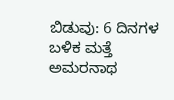ಬಿಡುವು: 6 ದಿನಗಳ ಬಳಿಕ ಮತ್ತೆ ಅಮರನಾಥ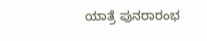ಯಾತ್ರೆ ಪುನರಾರಂಭ